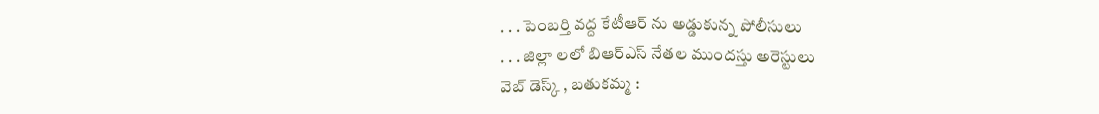. . . పెంబర్తి వద్ద కేటీఆర్ ను అడ్డుకున్న పోలీసులు
. . . జిల్లా లలో బిఆర్ఎస్ నేతల ముందస్తు అరెస్టులు
వెబ్ డెస్క్ , బతుకమ్మ :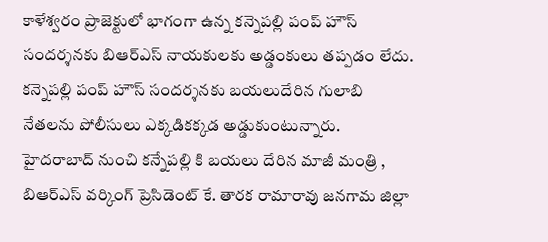కాళేశ్వరం ప్రాజెక్టులో భాగంగా ఉన్న కన్నెపల్లి పంప్ హౌస్ సందర్శనకు బిఆర్ఎస్ నాయకులకు అడ్డంకులు తప్పడం లేదు. కన్నెపల్లి పంప్ హౌస్ సందర్శనకు బయలుదేరిన గులాబి నేతలను పోలీసులు ఎక్కడికక్కడ అడ్డుకుంటున్నారు. హైదరాబాద్ నుంచి కన్నేపల్లి కి బయలు దేరిన మాజీ మంత్రి , బిఆర్ఎస్ వర్కింగ్ ప్రెసిడెంట్ కే. తారక రామారావు జనగామ జిల్లా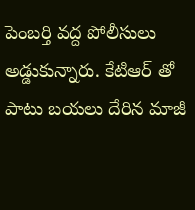పెంబర్తి వద్ద పోలీసులు అడ్డుకున్నారు. కేటిఆర్ తో పాటు బయలు దేరిన మాజీ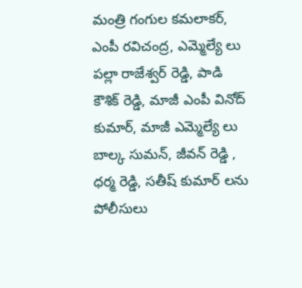మంత్రి గంగుల కమలాకర్, ఎంపీ రవిచంద్ర, ఎమ్మెల్యే లు పల్లా రాజేశ్వర్ రెడ్డి, పాడి కౌశిక్ రెడ్డి, మాజీ ఎంపీ వినోద్ కుమార్, మాజీ ఎమ్మెల్యే లు బాల్క సుమన్, జీవన్ రెడ్డి , ధర్మ రెడ్డి, సతీష్ కుమార్ లను పోలీసులు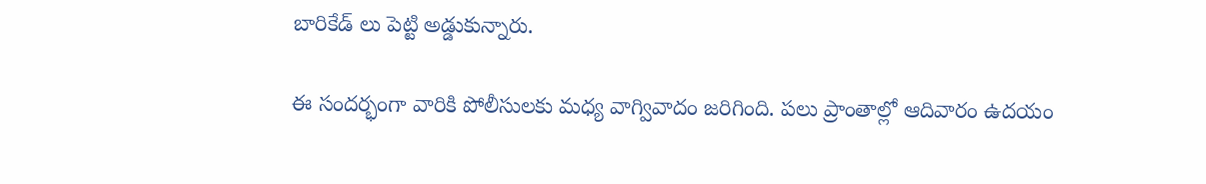బారికేడ్ లు పెట్టి అడ్డుకున్నారు.

ఈ సందర్భంగా వారికి పోలీసులకు మధ్య వాగ్వివాదం జరిగింది. పలు ప్రాంతాల్లో ఆదివారం ఉదయం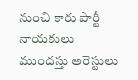నుంచి కారు పార్టీ నాయకులు ముందస్తు అరెస్టులు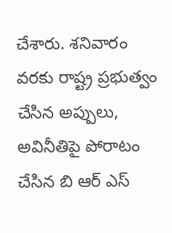చేశారు. శనివారం వరకు రాష్ట్ర ప్రభుత్వం చేసిన అప్పులు, అవినీతిపై పోరాటం చేసిన బి ఆర్ ఎస్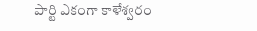పార్టి ఎకంగా కాళేశ్వరం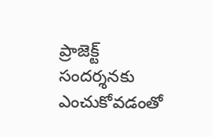ప్రాజెక్ట్ సందర్శనకు ఎంచుకోవడంతో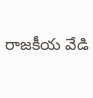రాజకీయ వేడి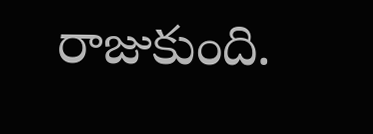రాజుకుంది.